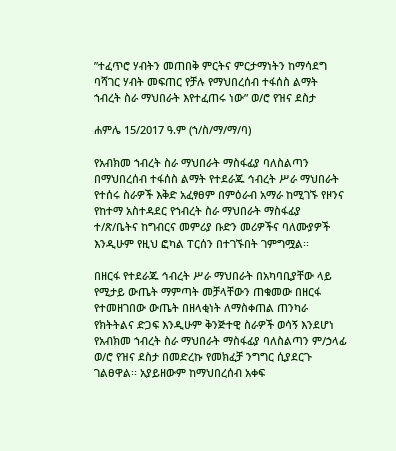”ተፈጥሮ ሃብትን መጠበቅ ምርትና ምርታማነትን ከማሳደግ ባሻገር ሃብት መፍጠር የቻሉ የማህበረሰብ ተፋሰስ ልማት ኀብረት ስራ ማህበራት እየተፈጠሩ ነው” ወ/ሮ የዝና ደስታ

ሐምሌ 15/2017 ዓ.ም (ኀ/ስ/ማ/ማ/ባ)

የአብክመ ኀብረት ስራ ማህበራት ማስፋፊያ ባለስልጣን በማህበረሰብ ተፋሰስ ልማት የተደራጁ ኅብረት ሥራ ማህበራት የተሰሩ ስራዎች እቅድ አፈፃፀም በምዕራብ አማራ ከሚገኙ የዞንና የከተማ አስተዳደር የኀብረት ስራ ማህበራት ማስፋፊያ ተ/ጽ/ቤትና ከግብርና መምሪያ ቡድን መሪዎችና ባለሙያዎች እንዲሁም የዚህ ፎካል ፐርሰን በተገኙበት ገምግሟል፡፡

በዘርፋ የተደራጁ ኅብረት ሥራ ማህበራት በአካባቢያቸው ላይ የሚታይ ውጤት ማምጣት መቻላቸውን ጠቁመው በዘርፋ የተመዘገበው ውጤት በዘላቂነት ለማስቀጠል ጠንካራ የክትትልና ድጋፍ እንዲሁም ቅንጅተዊ ስራዎች ወሳኝ እንደሆነ የአብክመ ኀብረት ስራ ማህበራት ማስፋፊያ ባለስልጣን ም/ኃላፊ ወ/ሮ የዝና ደስታ በመድረኩ የመክፈቻ ንግግር ሲያደርጉ ገልፀዋል፡፡ አያይዘውም ከማህበረሰብ አቀፍ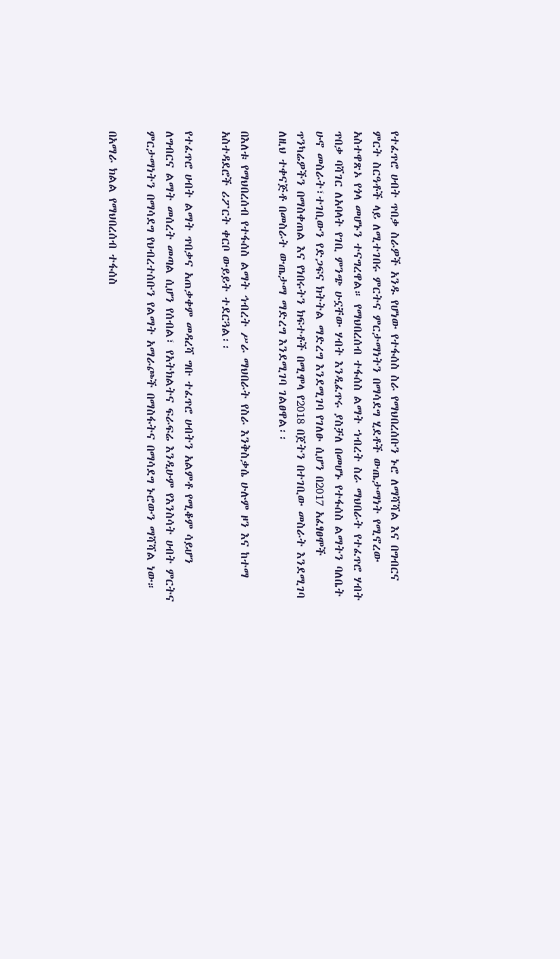የተፈጥሮ ሀብት ጥበቃ ስራዎች አንዱ የሆነው የተፋሰስ ስራ የማህበረሰቡን ኑሮ ለማሻሻል እና በግብርና ምርት ስርዓቶች ላይ ለሚተገበሩ ምርትና ምርታማነትን በማሳደግ ሂደቶች ውጤታማነት የሚኖረው አስተዋጽኦ የጎላ መሆኑን ተናግረዋል። የማህበረሰብ ተፋሰስ ልማት ኀብረት ስራ ማህበራት የተፈጥሮ ሃብት ጥበቃ ባሻገር ለአባላት የገቢ ምንጭ ሁኗቸው ሃብት እንዲፈጥሩ ያስቻለ በመሆኑ የተፋሰስ ልማትን ባለቤት ሁኖ መስራት፣ተገቢውን የድጋፍና ክትትል ማድረግ እንደሚገባ የገለፁ ሲሆን በ2017 አፈፃፀሞች ጥንካሬዎችን በማስቀጠል እና የነበሩትን ክፍተቶች በሚሞላ የ2018 በጀትን በተገቢው መስራት እንደሚገባ ለዚህ ተቀናጅቶ በመስራት ውጤታማ ማድረግ እንደሚገባ ገልፀዋል፡፡

በእለቱ የማህበረሰብ የተፋሰስ ልማት ኅብረት ሥራ ማህበራት የስራ እንቅስቃሴ ሁሉም ዞን እና ከተማ አስተዳደሮች ሪፖርት ቀርቦ ውይይት ተደርጓል፡፡

የተፈጥሮ ሀብት ልማት ጥበቃና አጠቃቀም መዳረሻ ግቡ ተፈጥሮ ሀብትን አልምቶ የሚቆም ሳይሆን ለግብርና ልማት መሰረት መጣል ሲሆን የሰብል፣ የአትክልትና ፍራፍሬ እንዲሁም የእንስሳት ሀብት ምርትና ምርታማነትን በማሳደግ የህብረተሰቡን የልማት አማራጮች በማስፋትና በማሳደግ ኑሮውን ማሻሻል ነው።

በአማራ ክልል የማህበረሰብ ተፋሰስ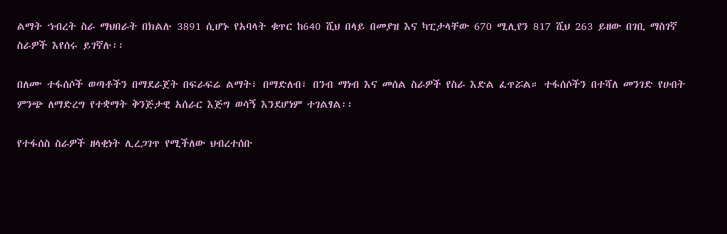ልማት ኀብረት ስራ ማህበራት በክልሉ 3891 ሲሆኑ የአባላት ቁጥር ከ640 ሺህ በላይ በመያዝ እና ካፒታላቸው 670 ሚሊየን 817 ሺህ 263 ይዘው በገቢ ማስገኛ ስራዎች እየሰሩ ይገኛሉ፡፡

በለሙ ተፋሰሶች ወጣቶችን በማደራጀት በፍራፍሬ ልማት፣ በማድለብ፣ በንብ ማነብ እና መሰል ስራዎች የስራ እድል ፈጥሯል። ተፋሰሶችን በተሻለ መንገድ የሀብት ምንጭ ለማድረግ የተቋማት ቅንጅታዊ አሰራር እጅግ ወሳኝ እንደሆነም ተገልፃል፡፡

የተፋሰስ ስራዎች ዘላቂነት ሊረጋገጥ የሚችለው ህብረተሰቡ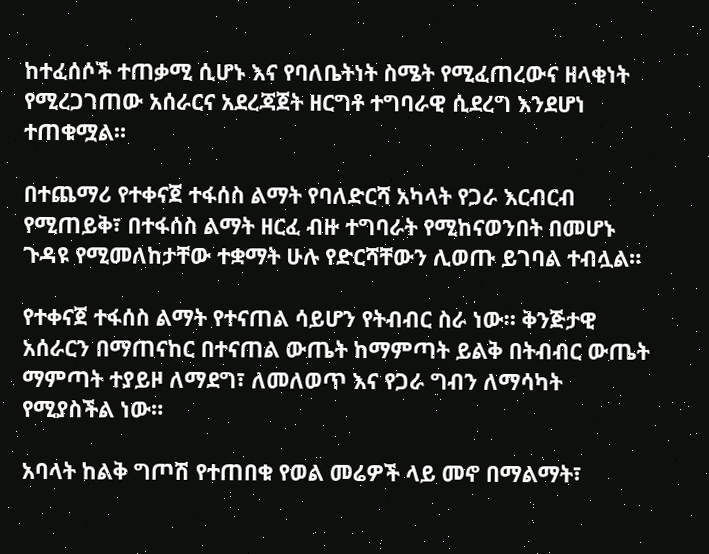ከተፈሰሶች ተጠቃሚ ሲሆኑ እና የባለቤትነት ስሜት የሚፈጠረውና ዘላቂነት የሚረጋገጠው አሰራርና አደረጃጀት ዘርግቶ ተግባራዊ ሲደረግ እንደሆነ ተጠቁሟል።

በተጨማሪ የተቀናጀ ተፋሰስ ልማት የባለድርሻ አካላት የጋራ እርብርብ የሚጠይቅ፣ በተፋሰስ ልማት ዘርፈ ብዙ ተግባራት የሚከናወንበት በመሆኑ ጉዳዩ የሚመለከታቸው ተቋማት ሁሉ የድርሻቸውን ሊወጡ ይገባል ተብሏል።

የተቀናጀ ተፋሰስ ልማት የተናጠል ሳይሆን የትብብር ስራ ነው። ቅንጅታዊ አሰራርን በማጠናከር በተናጠል ውጤት ከማምጣት ይልቅ በትብብር ውጤት ማምጣት ተያይዞ ለማደግ፣ ለመለወጥ እና የጋራ ግብን ለማሳካት የሚያስችል ነው።

አባላት ከልቅ ግጦሽ የተጠበቁ የወል መሬዎች ላይ መኖ በማልማት፣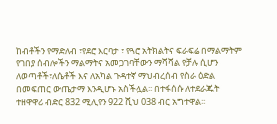ከብቶችን የማድለብ ፣የደሮ እርባታ ፣ የጓሮ አትክልትና ፍራፍሬ በማልማትም የገበያ ሰብሎችን ማልማትና አመጋገባቸውን ማሻሻል የቻሉ ሲሆን ለወጣቶች፣ለሴቶች እና ለአካል ጉዳተኛ ማህብረሰብ የስራ ዕድል በመፍጠር ውጤታማ እንዲሆኑ አስችሏል፡፡ በተፋሰሱ ለተደራጁት ተዘዋዋሪ ብድር 832 ሚሊየን 922 ሺህ 038 ብር አግተዋል፡፡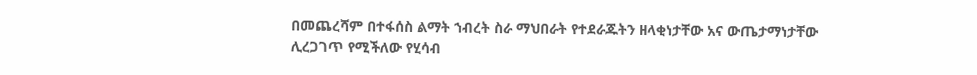በመጨረሻም በተፋሰስ ልማት ኀብረት ስራ ማህበራት የተደራጁትን ዘላቂነታቸው አና ውጤታማነታቸው ሊረጋገጥ የሚችለው የሂሳብ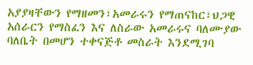አያያዛቸውን የማዘመን፣አመራሩን የማጠናከር፣ህጋዊ አሰራርን የማስፈን እና ለስራው አመራሩና ባለሙያው ባለቤት በመሆን ተቀናጅቶ መስራት እንደሚገባ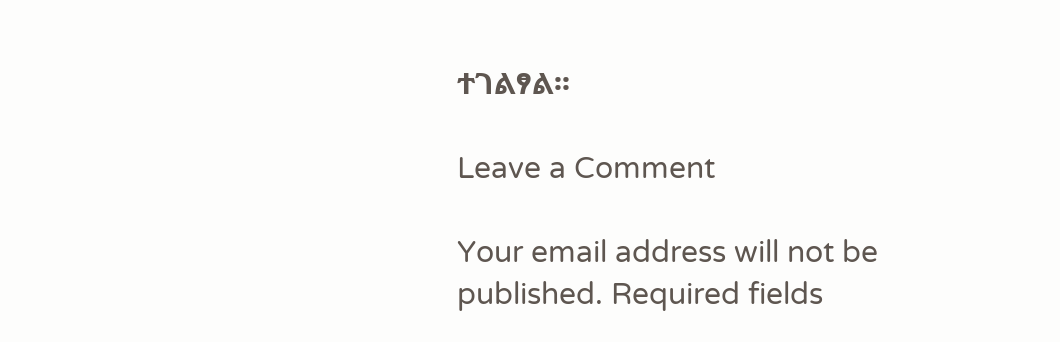ተገልፃል፡፡

Leave a Comment

Your email address will not be published. Required fields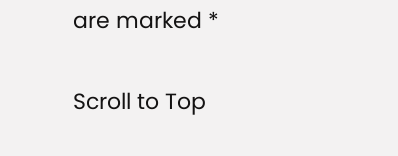are marked *

Scroll to Top